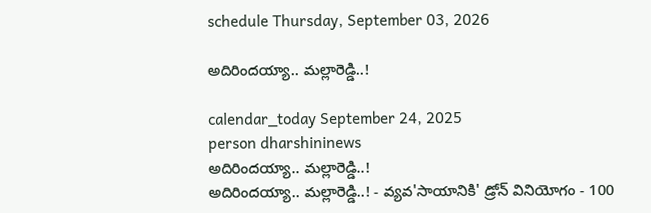schedule Thursday, September 03, 2026

అదిరిందయ్యా.. మల్లారెడ్డి..!

calendar_today September 24, 2025
person dharshininews
అదిరిందయ్యా.. మల్లారెడ్డి..!
అదిరిందయ్యా.. మల్లారెడ్డి..! - వ్యవ'సాయానికి' డ్రోన్‌ వినియోగం - 100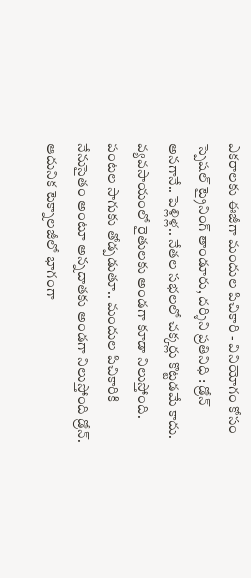ఎకరాలకు ఈజీగా మందుల పిచికారి - వినియోగం కోసం స్పెషల్ ట్రైనింగ్ తాండూరు, దర్శిని ప్రతినిధి : డ్రోన్‌ అనగానే.. పెళ్లిళ్ల.. నేతల సభలలో చక్కర్లు కొట్టడమే కాదు. వ్యవసాయంలో రైతులకు అండగా కూడా నిలుస్తోంది. పంటల సాగుకు తోడ్పడుతూ.. మందుల పిచికారికి నేనుసైతం అంటూ అన్నదాతకు అండగా నిలుస్తోంది డ్రోన్. ఆదునిక టెక్నాలజీలో భాగంగా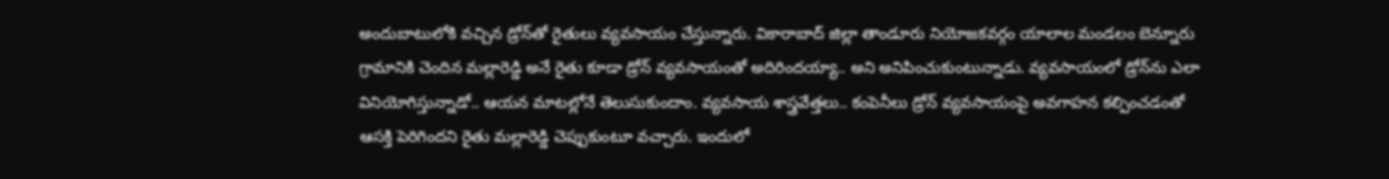అందుబాటులోకి వచ్చిన డ్రోన్‌తో రైతులు వ్యవసాయం చేస్తున్నారు. వికారాబాద్‌ జిల్లా తాండూరు నియోజకవర్గం యాలాల మండలం బెన్నూరు గ్రామానికి చెందిన మల్లారెడ్డి అనే రైతు కూడా డ్రోన్‌ వ్యవసాయంతో అదిరిందయ్యా.. అని అనిపించుకుంటున్నాడు. వ్యవసాయంలో డ్రోన్‌ను ఎలా వినియోగిస్తున్నాడో.. ఆయన మాటల్లోనే తెలుసుకుందాం. వ్యవసాయ శాస్త్రవేత్తలు.. కంపెనీలు డ్రోన్‌ వ్యవసాయంపై అవగాహన కల్పించడంతో ఆసక్తి పెరిగిందని రైతు మల్లారెడ్డి చెప్పుకుంటూ వచ్చారు. ఇందులో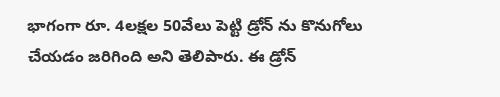భాగంగా రూ. 4లక్షల 50వేలు పెట్టి డ్రోన్ ను కొనుగోలు చేయడం జరిగింది అని తెలిపారు. ఈ డ్రోన్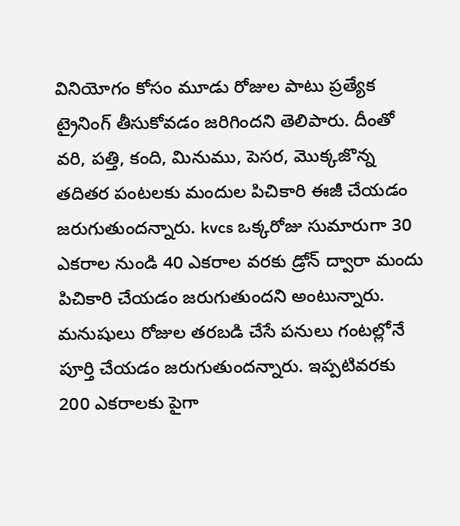వినియోగం కోసం మూడు రోజుల పాటు ప్రత్యేక ట్రైనింగ్ తీసుకోవడం జరిగిందని తెలిపారు. దీంతో వరి, పత్తి, కంది, మినుము, పెసర, మొక్కజొన్న తదితర పంటలకు మందుల పిచికారి ఈజీ చేయడం జరుగుతుందన్నారు. kvcs ఒక్కరోజు సుమారుగా 30 ఎకరాల నుండి 40 ఎకరాల వరకు డ్రోన్ ద్వారా మందు పిచికారి చేయడం జరుగుతుందని అంటున్నారు. మనుషులు రోజుల తరబడి చేసే పనులు గంటల్లోనే పూర్తి చేయడం జరుగుతుందన్నారు. ఇప్పటివరకు 200 ఎకరాలకు పైగా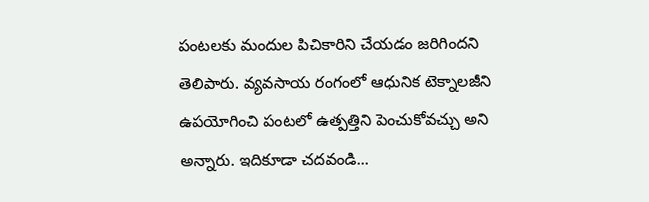పంటలకు మందుల పిచికారిని చేయడం జరిగిందని తెలిపారు. వ్యవసాయ రంగంలో ఆధునిక టెక్నాలజీని ఉపయోగించి పంటలో ఉత్పత్తిని పెంచుకోవచ్చు అని అన్నారు. ఇదికూడా చదవండి...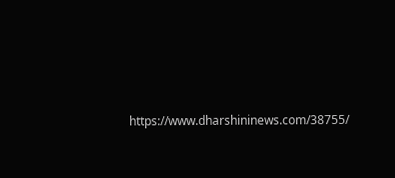https://www.dharshininews.com/38755/